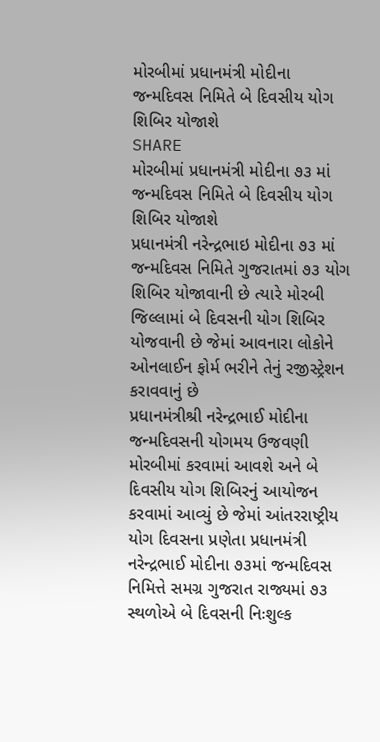મોરબીમાં પ્રધાનમંત્રી મોદીના જન્મદિવસ નિમિતે બે દિવસીય યોગ શિબિર યોજાશે
SHARE
મોરબીમાં પ્રધાનમંત્રી મોદીના ૭૩ માં જન્મદિવસ નિમિતે બે દિવસીય યોગ શિબિર યોજાશે
પ્રધાનમંત્રી નરેન્દ્રભાઇ મોદીના ૭૩ માં જન્મદિવસ નિમિતે ગુજરાતમાં ૭૩ યોગ શિબિર યોજાવાની છે ત્યારે મોરબી જિલ્લામાં બે દિવસની યોગ શિબિર યોજવાની છે જેમાં આવનારા લોકોને ઓનલાઈન ફોર્મ ભરીને તેનું રજીસ્ટ્રેશન કરાવવાનું છે
પ્રધાનમંત્રીશ્રી નરેન્દ્રભાઈ મોદીના જન્મદિવસની યોગમય ઉજવણી મોરબીમાં કરવામાં આવશે અને બે દિવસીય યોગ શિબિરનું આયોજન કરવામાં આવ્યું છે જેમાં આંતરરાષ્ટ્રીય યોગ દિવસના પ્રણેતા પ્રધાનમંત્રી નરેન્દ્રભાઈ મોદીના ૭૩માં જન્મદિવસ નિમિત્તે સમગ્ર ગુજરાત રાજ્યમાં ૭૩ સ્થળોએ બે દિવસની નિઃશુલ્ક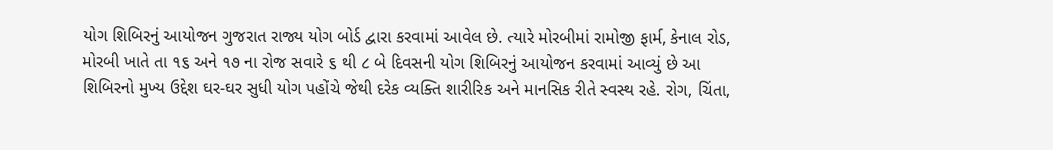યોગ શિબિરનું આયોજન ગુજરાત રાજ્ય યોગ બોર્ડ દ્વારા કરવામાં આવેલ છે. ત્યારે મોરબીમાં રામોજી ફાર્મ, કેનાલ રોડ, મોરબી ખાતે તા ૧૬ અને ૧૭ ના રોજ સવારે ૬ થી ૮ બે દિવસની યોગ શિબિરનું આયોજન કરવામાં આવ્યું છે આ શિબિરનો મુખ્ય ઉદ્દેશ ઘર-ઘર સુધી યોગ પહોંચે જેથી દરેક વ્યક્તિ શારીરિક અને માનસિક રીતે સ્વસ્થ રહે. રોગ, ચિંતા,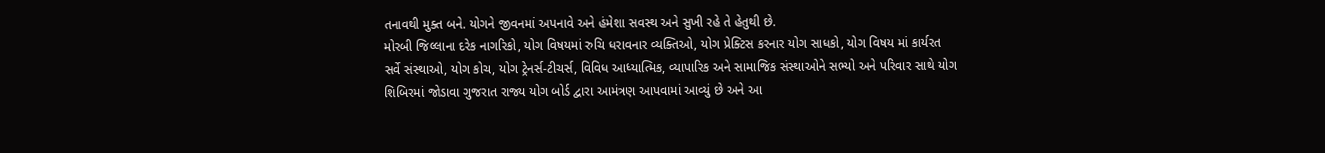તનાવથી મુક્ત બને. યોગને જીવનમાં અપનાવે અને હંમેશા સવસ્થ અને સુખી રહે તે હેતુથી છે.
મોરબી જિલ્લાના દરેક નાગરિકો, યોગ વિષયમાં રુચિ ધરાવનાર વ્યક્તિઓ, યોગ પ્રેક્ટિસ કરનાર યોગ સાધકો, યોગ વિષય માં કાર્યરત સર્વે સંસ્થાઓ, યોગ કોચ, યોગ ટ્રેનર્સ-ટીચર્સ, વિવિધ આધ્યાત્મિક, વ્યાપારિક અને સામાજિક સંસ્થાઓને સભ્યો અને પરિવાર સાથે યોગ શિબિરમાં જોડાવા ગુજરાત રાજ્ય યોગ બોર્ડ દ્વારા આમંત્રણ આપવામાં આવ્યું છે અને આ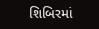શિબિરમાં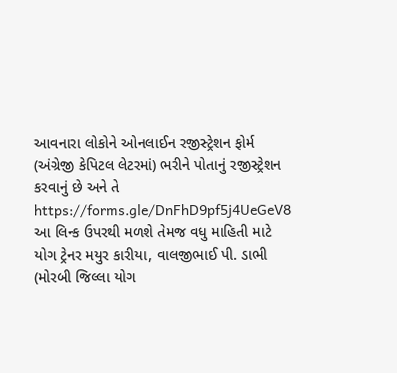આવનારા લોકોને ઓનલાઈન રજીસ્ટ્રેશન ફોર્મ (અંગ્રેજી કેપિટલ લેટરમાં) ભરીને પોતાનું રજીસ્ટ્રેશન કરવાનું છે અને તે https://forms.gle/DnFhD9pf5j4UeGeV8 આ લિન્ક ઉપરથી મળશે તેમજ વધુ માહિતી માટે યોગ ટ્રેનર મયુર કારીયા, વાલજીભાઈ પી. ડાભી (મોરબી જિલ્લા યોગ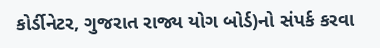કોર્ડીનેટર, ગુજરાત રાજ્ય યોગ બોર્ડ)નો સંપર્ક કરવા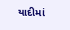યાદીમાં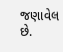જણાવેલ છે.